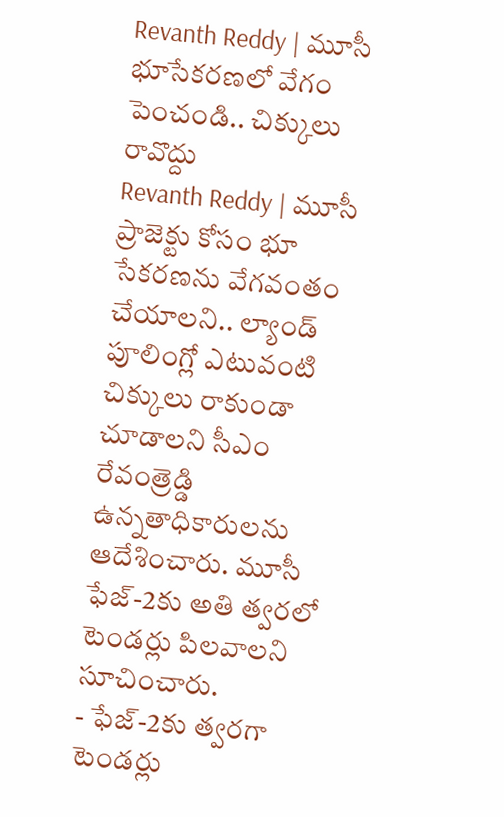Revanth Reddy | మూసీ భూసేకరణలో వేగం పెంచండి.. చిక్కులు రావొద్దు
Revanth Reddy | మూసీ ప్రాజెక్టు కోసం భూ సేకరణను వేగవంతం చేయాలని.. ల్యాండ్ పూలింగ్లో ఎటువంటి చిక్కులు రాకుండా చూడాలని సీఎం రేవంత్రెడ్డి ఉన్నతాధికారులను ఆదేశించారు. మూసీ ఫేజ్-2కు అతి త్వరలో టెండర్లు పిలవాలని సూచించారు.
- ఫేజ్-2కు త్వరగా టెండర్లు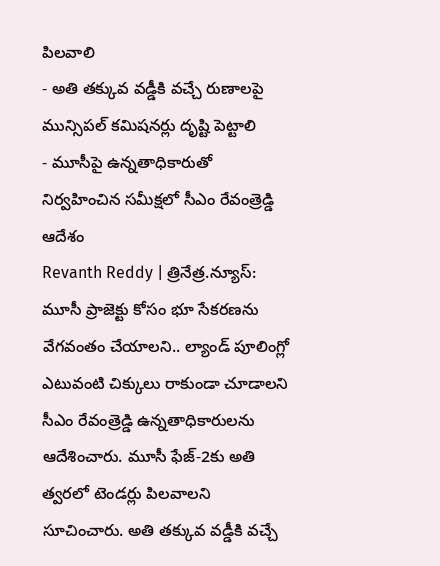పిలవాలి
- అతి తక్కువ వడ్డీకి వచ్చే రుణాలపై మున్సిపల్ కమిషనర్లు దృష్టి పెట్టాలి
- మూసీపై ఉన్నతాధికారుతో నిర్వహించిన సమీక్షలో సీఎం రేవంత్రెడ్డి ఆదేశం
Revanth Reddy | త్రినేత్ర.న్యూస్: మూసీ ప్రాజెక్టు కోసం భూ సేకరణను వేగవంతం చేయాలని.. ల్యాండ్ పూలింగ్లో ఎటువంటి చిక్కులు రాకుండా చూడాలని సీఎం రేవంత్రెడ్డి ఉన్నతాధికారులను ఆదేశించారు. మూసీ ఫేజ్-2కు అతి త్వరలో టెండర్లు పిలవాలని సూచించారు. అతి తక్కువ వడ్డీకి వచ్చే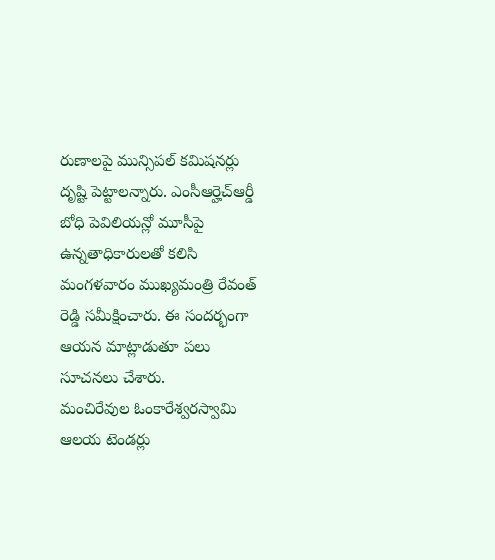రుణాలపై మున్సిపల్ కమిషనర్లు దృష్టి పెట్టాలన్నారు. ఎంసీఆర్హెచ్ఆర్డీ బోధి పెవిలియన్లో మూసీపై ఉన్నతాధికారులతో కలిసి మంగళవారం ముఖ్యమంత్రి రేవంత్ రెడ్డి సమీక్షించారు. ఈ సందర్భంగా ఆయన మాట్లాడుతూ పలు సూచనలు చేశారు.
మంచిరేవుల ఓంకారేశ్వరస్వామి ఆలయ టెండర్లు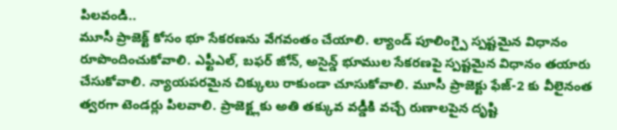పిలవండి..
మూసీ ప్రాజెక్ట్ కోసం భూ సేకరణను వేగవంతం చేయాలి. ల్యాండ్ పూలింగ్పై స్పష్టమైన విధానం రూపొందించుకోవాలి. ఎఫ్టీఎల్, బఫర్ జోన్, అసైన్డ్ భూముల సేకరణపై స్పష్టమైన విధానం తయారు చేసుకోవాలి. న్యాయపరమైన చిక్కులు రాకుండా చూసుకోవాలి. మూసీ ప్రాజెక్టు ఫేజ్-2 కు వీలైనంత త్వరగా టెండర్లు పిలవాలి. ప్రాజెక్ట్లకు అతి తక్కువ వడ్డీకి వచ్చే రుణాలపైన దృష్టి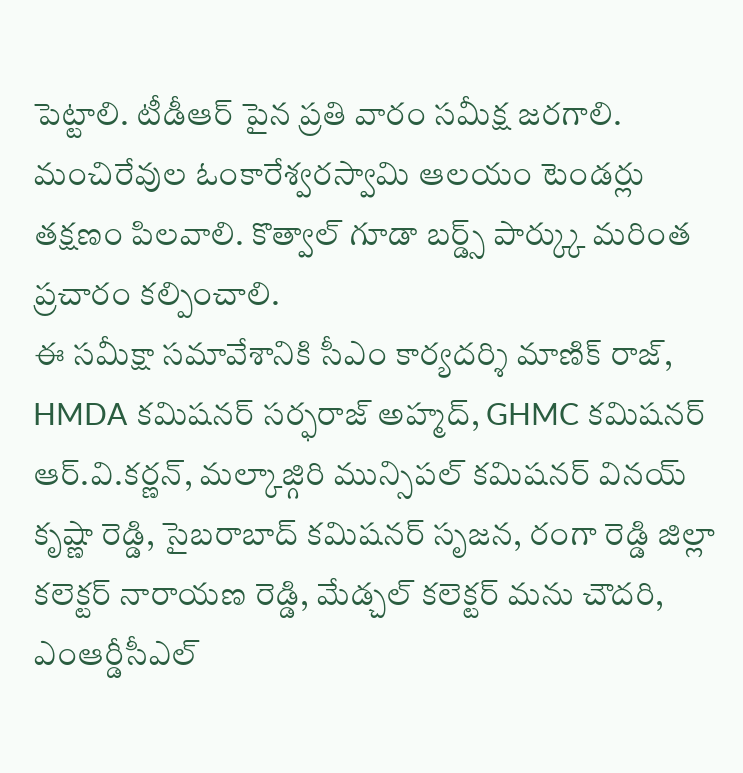పెట్టాలి. టీడీఆర్ పైన ప్రతి వారం సమీక్ష జరగాలి.
మంచిరేవుల ఓంకారేశ్వరస్వామి ఆలయం టెండర్లు తక్షణం పిలవాలి. కొత్వాల్ గూడా బర్డ్స్ పార్క్కు మరింత ప్రచారం కల్పించాలి.
ఈ సమీక్షా సమావేశానికి సీఎం కార్యదర్శి మాణిక్ రాజ్, HMDA కమిషనర్ సర్ఫరాజ్ అహ్మద్, GHMC కమిషనర్ ఆర్.వి.కర్ణన్, మల్కాజ్గిరి మున్సిపల్ కమిషనర్ వినయ్ కృష్ణా రెడ్డి, సైబరాబాద్ కమిషనర్ సృజన, రంగా రెడ్డి జిల్లా కలెక్టర్ నారాయణ రెడ్డి, మేడ్చల్ కలెక్టర్ మను చౌదరి, ఎంఆర్డీసీఎల్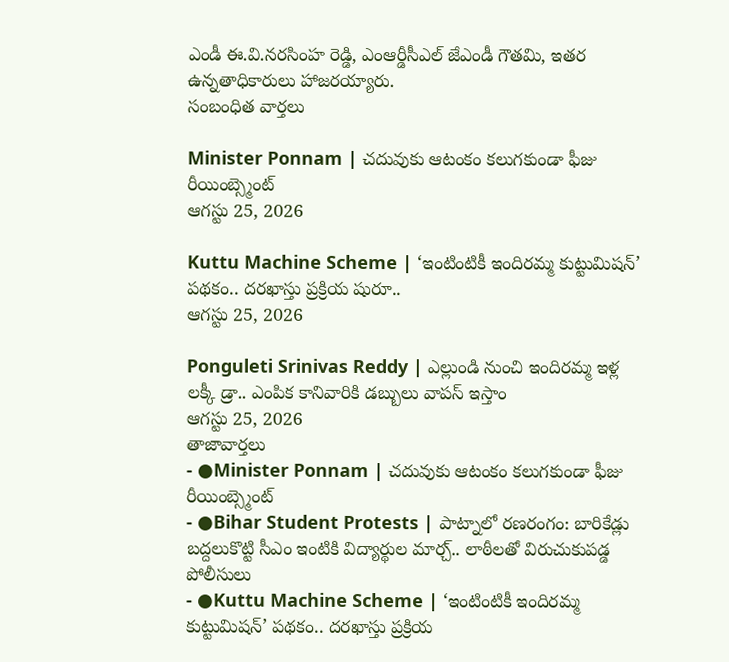ఎండీ ఈ.వి.నరసింహ రెడ్డి, ఎంఆర్డీసీఎల్ జేఎండీ గౌతమి, ఇతర ఉన్నతాధికారులు హాజరయ్యారు.
సంబంధిత వార్తలు

Minister Ponnam | చదువుకు ఆటంకం కలుగకుండా ఫీజు రీయింబ్స్మెంట్
ఆగస్టు 25, 2026

Kuttu Machine Scheme | ‘ఇంటింటికీ ఇందిరమ్మ కుట్టుమిషన్’ పథకం.. దరఖాస్తు ప్రక్రియ షురూ..
ఆగస్టు 25, 2026

Ponguleti Srinivas Reddy | ఎల్లుండి నుంచి ఇందిరమ్మ ఇళ్ల లక్కీ డ్రా.. ఎంపిక కానివారికి డబ్బులు వాపస్ ఇస్తాం
ఆగస్టు 25, 2026
తాజావార్తలు
- ●Minister Ponnam | చదువుకు ఆటంకం కలుగకుండా ఫీజు రీయింబ్స్మెంట్
- ●Bihar Student Protests | పాట్నాలో రణరంగం: బారికేడ్లు బద్దలుకొట్టి సీఎం ఇంటికి విద్యార్థుల మార్చ్.. లాఠీలతో విరుచుకుపడ్డ పోలీసులు
- ●Kuttu Machine Scheme | ‘ఇంటింటికీ ఇందిరమ్మ కుట్టుమిషన్’ పథకం.. దరఖాస్తు ప్రక్రియ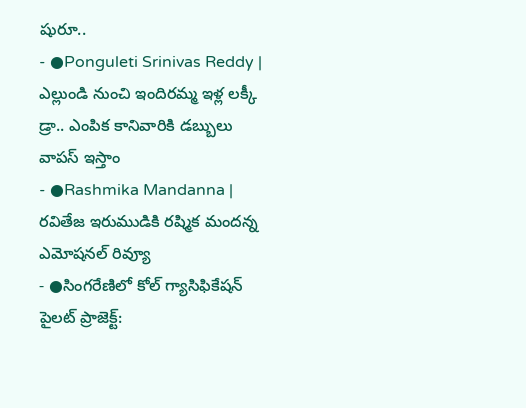షురూ..
- ●Ponguleti Srinivas Reddy | ఎల్లుండి నుంచి ఇందిరమ్మ ఇళ్ల లక్కీ డ్రా.. ఎంపిక కానివారికి డబ్బులు వాపస్ ఇస్తాం
- ●Rashmika Mandanna | రవితేజ ఇరుముడికి రష్మిక మందన్న ఎమోషనల్ రివ్యూ
- ●సింగరేణిలో కోల్ గ్యాసిఫికేషన్ పైలట్ ప్రాజెక్ట్: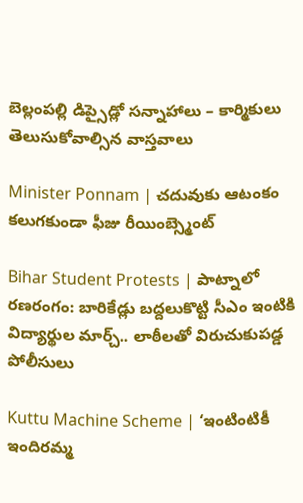బెల్లంపల్లి డిప్సైడ్లో సన్నాహాలు – కార్మికులు తెలుసుకోవాల్సిన వాస్తవాలు

Minister Ponnam | చదువుకు ఆటంకం కలుగకుండా ఫీజు రీయింబ్స్మెంట్

Bihar Student Protests | పాట్నాలో రణరంగం: బారికేడ్లు బద్దలుకొట్టి సీఎం ఇంటికి విద్యార్థుల మార్చ్.. లాఠీలతో విరుచుకుపడ్డ పోలీసులు

Kuttu Machine Scheme | ‘ఇంటింటికీ ఇందిరమ్మ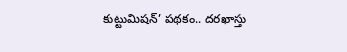కుట్టుమిషన్’ పథకం.. దరఖాస్తు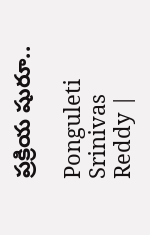ప్రక్రియ షురూ..

Ponguleti Srinivas Reddy |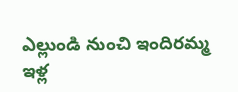ఎల్లుండి నుంచి ఇందిరమ్మ ఇళ్ల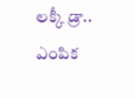లక్కీ డ్రా.. ఎంపిక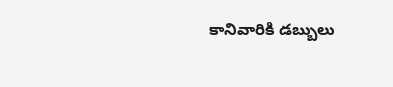కానివారికి డబ్బులు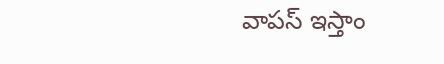వాపస్ ఇస్తాం